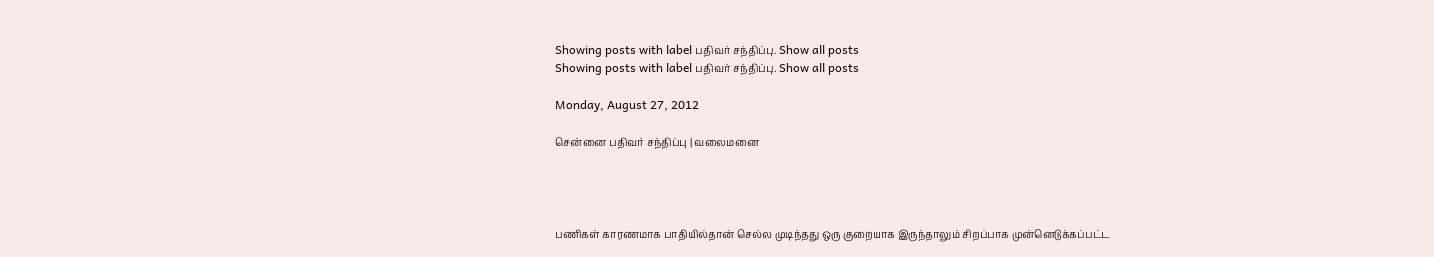Showing posts with label பதிவர் சந்திப்பு. Show all posts
Showing posts with label பதிவர் சந்திப்பு. Show all posts

Monday, August 27, 2012

சென்னை பதிவர் சந்திப்பு | வலைமனை




பணிகள் காரணமாக பாதியில்தான் செல்ல முடிந்தது ஒரு குறையாக இருந்தாலும் சிறப்பாக முன்னெடுக்கப்பட்ட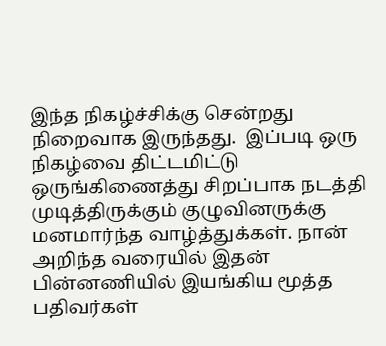இந்த நிகழ்ச்சிக்கு சென்றது நிறைவாக இருந்தது.  இப்படி ஒரு நிகழ்வை திட்டமிட்டு ஒருங்கிணைத்து சிறப்பாக நடத்தி முடித்திருக்கும் குழுவினருக்கு மனமார்ந்த வாழ்த்துக்கள். நான் அறிந்த வரையில் இதன் பின்னணியில் இயங்கிய மூத்த பதிவர்கள்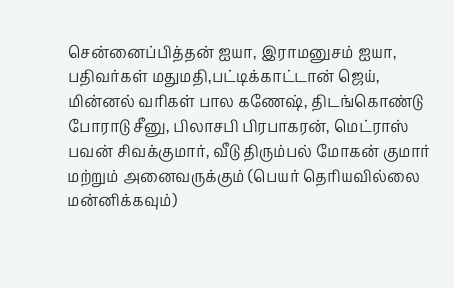சென்னைப்பித்தன் ஐயா, இராமனுசம் ஐயா, பதிவர்கள் மதுமதி,பட்டிக்காட்டான் ஜெய், மின்னல் வரிகள் பால கணேஷ், திடங்கொண்டு போராடு சீனு, பிலாசபி பிரபாகரன், மெட்ராஸ் பவன் சிவக்குமார், வீடு திரும்பல் மோகன் குமார் மற்றும் அனைவருக்கும் (பெயர் தெரியவில்லை மன்னிக்கவும்)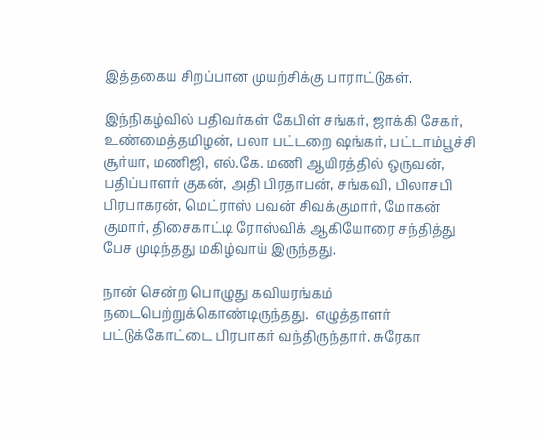இத்தகைய சிறப்பான முயற்சிக்கு பாராட்டுகள்.

இந்நிகழ்வில் பதிவர்கள் கேபிள் சங்கர், ஜாக்கி சேகர், உண்மைத்தமிழன், பலா பட்டறை ஷங்கர், பட்டாம்பூச்சி சூர்யா, மணிஜி, எல்.கே. மணி ஆயிரத்தில் ஒருவன், பதிப்பாளர் குகன், அதி பிரதாபன், சங்கவி, பிலாசபி பிரபாகரன், மெட்ராஸ் பவன் சிவக்குமார், மோகன் குமார், திசைகாட்டி ரோஸ்விக் ஆகியோரை சந்தித்து பேச முடிந்தது மகிழ்வாய் இருந்தது.

நான் சென்ற பொழுது கவியரங்கம் நடைபெற்றுக்கொண்டிருந்தது.  எழுத்தாளர் பட்டுக்கோட்டை பிரபாகர் வந்திருந்தார். சுரேகா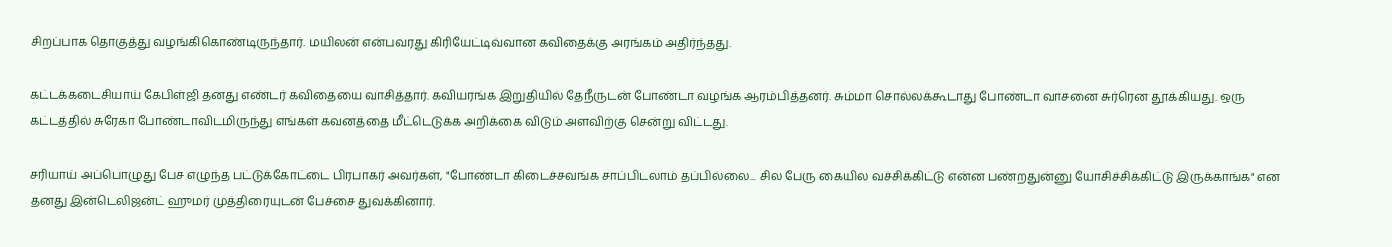சிறப்பாக தொகுத்து வழங்கிகொண்டிருந்தார். மயிலன் என்பவரது கிரியேட்டிவ்வான கவிதைக்கு அரங்கம் அதிர்ந்தது.

கட்டக்கடைசியாய் கேபிள்ஜி தனது எண்டர் கவிதையை வாசித்தார். கவியரங்க இறுதியில் தேநீருடன் போண்டா வழங்க ஆரம்பித்தனர். சும்மா சொல்லக்கூடாது போண்டா வாசனை சுர்ரென தூக்கியது. ஒரு கட்டத்தில் சுரேகா போண்டாவிடமிருந்து எங்கள் கவனத்தை மீட்டெடுக்க அறிக்கை விடும் அளவிற்கு சென்று விட்டது.

சரியாய் அப்பொழுது பேச எழுந்த பட்டுக்கோட்டை பிரபாகர் அவர்கள், "போண்டா கிடைச்சவங்க சாப்பிடலாம் தப்பில்லை... சில பேரு கையில வச்சிக்கிட்டு என்ன பண்றதுன்னு யோசிச்சிக்கிட்டு இருக்காங்க" என தனது இன்டெலிஜன்ட் ஹுமர் முத்திரையுடன் பேச்சை துவக்கினார்.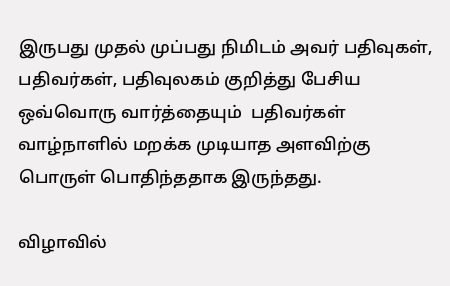இருபது முதல் முப்பது நிமிடம் அவர் பதிவுகள், பதிவர்கள், பதிவுலகம் குறித்து பேசிய ஒவ்வொரு வார்த்தையும்  பதிவர்கள் வாழ்நாளில் மறக்க முடியாத அளவிற்கு பொருள் பொதிந்ததாக இருந்தது.

விழாவில்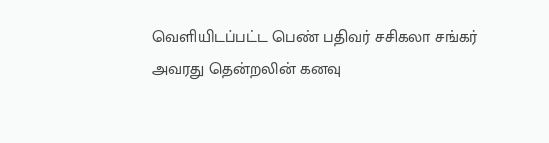வெளியிடப்பட்ட பெண் பதிவர் சசிகலா சங்கர் அவரது தென்றலின் கனவு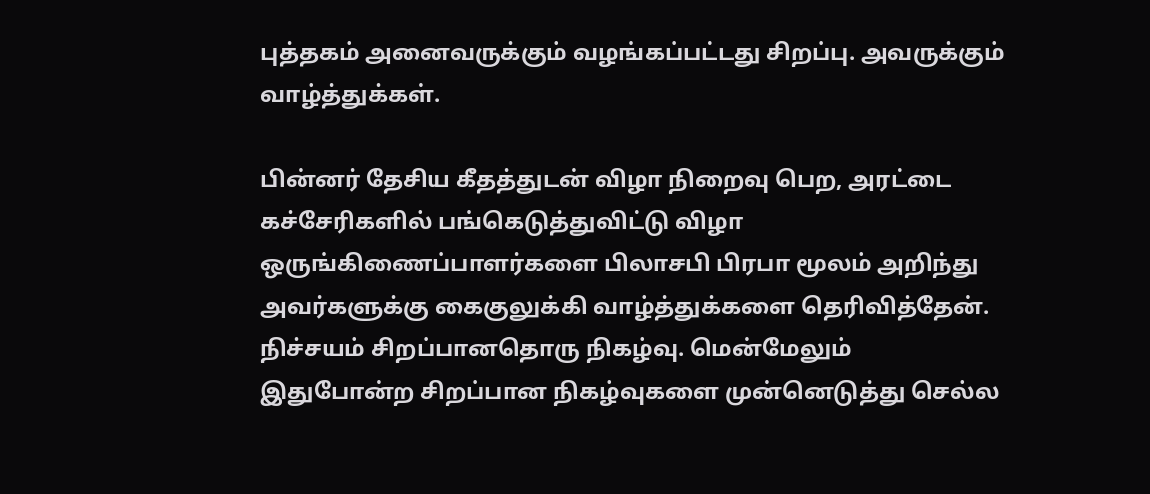புத்தகம் அனைவருக்கும் வழங்கப்பட்டது சிறப்பு. அவருக்கும் வாழ்த்துக்கள்.

பின்னர் தேசிய கீதத்துடன் விழா நிறைவு பெற, அரட்டை கச்சேரிகளில் பங்கெடுத்துவிட்டு விழா ஒருங்கிணைப்பாளர்களை பிலாசபி பிரபா மூலம் அறிந்து அவர்களுக்கு கைகுலுக்கி வாழ்த்துக்களை தெரிவித்தேன்.  நிச்சயம் சிறப்பானதொரு நிகழ்வு. மென்மேலும் இதுபோன்ற சிறப்பான நிகழ்வுகளை முன்னெடுத்து செல்ல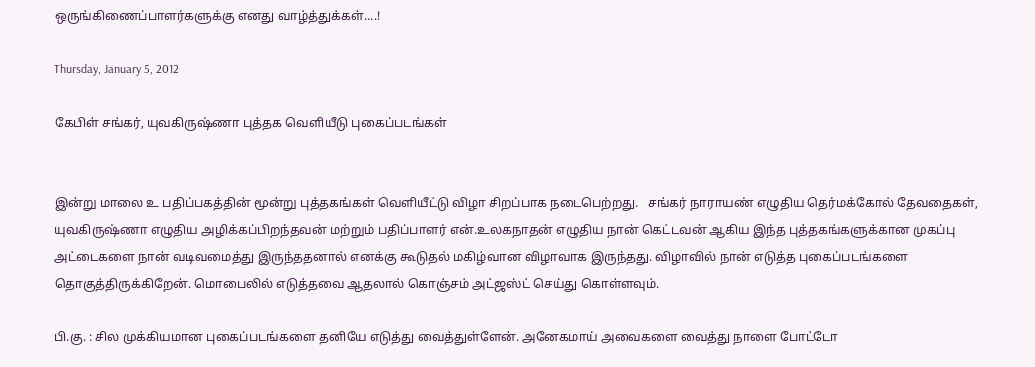ஒருங்கிணைப்பாளர்களுக்கு எனது வாழ்த்துக்கள்....!

Thursday, January 5, 2012

கேபிள் சங்கர், யுவகிருஷ்ணா புத்தக வெளியீடு புகைப்படங்கள்


இன்று மாலை உ பதிப்பகத்தின் மூன்று புத்தகங்கள் வெளியீட்டு விழா சிறப்பாக நடைபெற்றது.   சங்கர் நாராயண் எழுதிய தெர்மக்கோல் தேவதைகள், யுவகிருஷ்ணா எழுதிய அழிக்கப்பிறந்தவன் மற்றும் பதிப்பாளர் என்.உலகநாதன் எழுதிய நான் கெட்டவன் ஆகிய இந்த புத்தகங்களுக்கான முகப்பு அட்டைகளை நான் வடிவமைத்து இருந்ததனால் எனக்கு கூடுதல் மகிழ்வான விழாவாக இருந்தது. விழாவில் நான் எடுத்த புகைப்படங்களை தொகுத்திருக்கிறேன். மொபைலில் எடுத்தவை ஆதலால் கொஞ்சம் அட்ஜஸ்ட் செய்து கொள்ளவும்.

பி.கு. : சில முக்கியமான புகைப்படங்களை தனியே எடுத்து வைத்துள்ளேன். அனேகமாய் அவைகளை வைத்து நாளை போட்டோ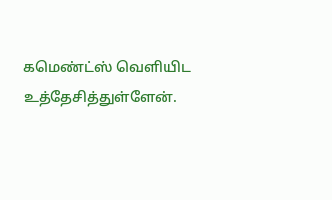கமெண்ட்ஸ் வெளியிட உத்தேசித்துள்ளேன்.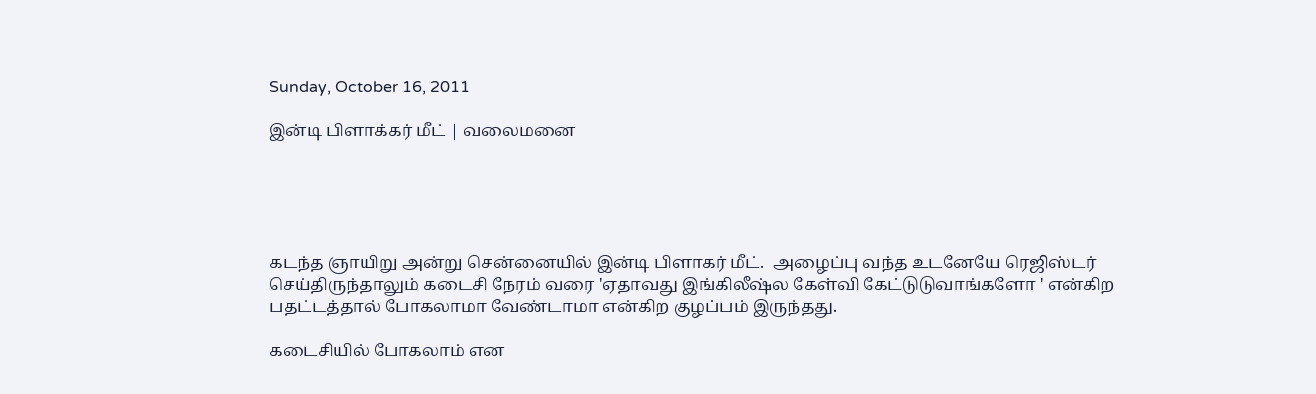Sunday, October 16, 2011

இன்டி பிளாக்கர் மீட் | வலைமனை





கடந்த ஞாயிறு அன்று சென்னையில் இன்டி பிளாகர் மீட்.  அழைப்பு வந்த உடனேயே ரெஜிஸ்டர் செய்திருந்தாலும் கடைசி நேரம் வரை 'ஏதாவது இங்கிலீஷ்ல கேள்வி கேட்டுடுவாங்களோ ' என்கிற பதட்டத்தால் போகலாமா வேண்டாமா என்கிற குழப்பம் இருந்தது.

கடைசியில் போகலாம் என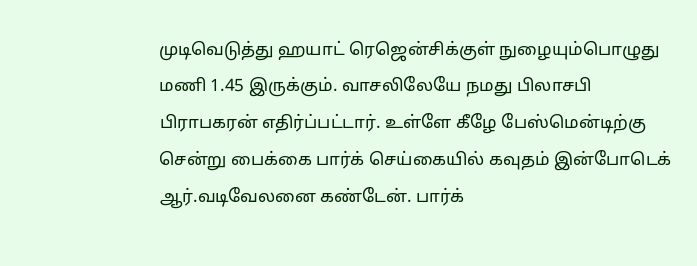முடிவெடுத்து ஹயாட் ரெஜென்சிக்குள் நுழையும்பொழுது மணி 1.45 இருக்கும். வாசலிலேயே நமது பிலாசபி பிராபகரன் எதிர்ப்பட்டார். உள்ளே கீழே பேஸ்மென்டிற்கு சென்று பைக்கை பார்க் செய்கையில் கவுதம் இன்போடெக் ஆர்.வடிவேலனை கண்டேன். பார்க்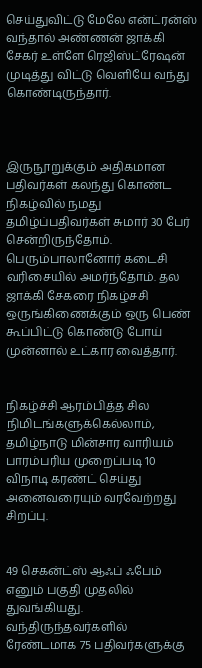செய்துவிட்டு மேலே என்ட்ரன்ஸ் வந்தால் அண்ணன் ஜாக்கி சேகர் உள்ளே ரெஜிஸ்ட்ரேஷன் முடித்து விட்டு வெளியே வந்து கொண்டிருந்தார்.



இருநூறுக்கும் அதிகமான பதிவர்கள் கலந்து கொண்ட நிகழ்வில் நமது தமிழ்ப்பதிவர்கள் சுமார் 30 பேர் சென்றிருந்தோம். பெரும்பாலானோர் கடைசி வரிசையில் அமர்ந்தோம். தல ஜாக்கி சேகரை நிகழ்சசி ஒருங்கிணைக்கும் ஒரு பெண் கூப்பிட்டு கொண்டு போய் முன்னால் உட்கார வைத்தார்.


நிகழ்ச்சி ஆரம்பித்த சில நிமிடங்களுக்கெல்லாம், தமிழ்நாடு மின்சார வாரியம் பாரம்பரிய முறைப்படி 10 விநாடி கரண்ட் செய்து அனைவரையும் வரவேற்றது சிறப்பு.


49 செகன்ட்ஸ் ஆஃப் ஃபேம் எனும் பகுதி முதலில் துவங்கியது. வந்திருந்தவர்களில் ரேண்டமாக 75 பதிவர்களுக்கு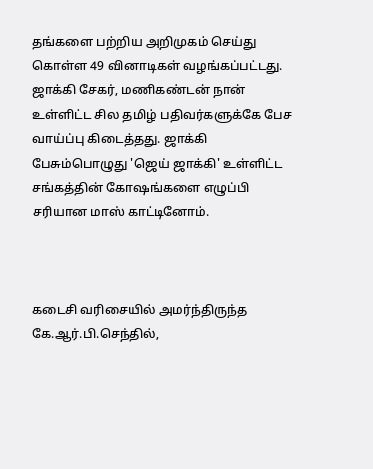தங்களை பற்றிய அறிமுகம் செய்து கொள்ள 49 வினாடிகள் வழங்கப்பட்டது. ஜாக்கி சேகர், மணிகண்டன் நான் உள்ளிட்ட சில தமிழ் பதிவர்களுக்கே பேச வாய்ப்பு கிடைத்தது. ஜாக்கி பேசும்பொழுது 'ஜெய் ஜாக்கி' உள்ளிட்ட சங்கத்தின் கோஷங்களை எழுப்பி சரியான மாஸ் காட்டினோம்.



கடைசி வரிசையில் அமர்ந்திருந்த கே.ஆர்.பி.செந்தில்,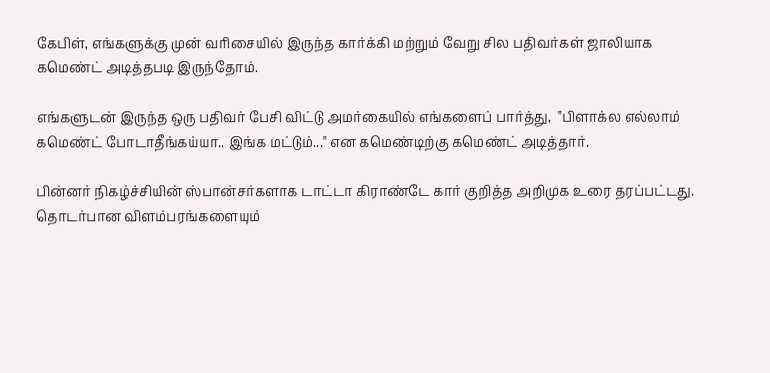கேபிள், எங்களுக்கு முன் வரிசையில் இருந்த கார்க்கி மற்றும் வேறு சில பதிவர்கள் ஜாலியாக கமெண்ட் அடித்தபடி இருந்தோம்.

எங்களுடன் இருந்த ஒரு பதிவர் பேசி விட்டு அமர்கையில் எங்களைப் பார்த்து,  "பிளாக்ல எல்லாம் கமெண்ட் போடாதீங்கய்யா.. இங்க மட்டும்..." என கமெண்டிற்கு கமெண்ட் அடித்தார்.

பின்னர் நிகழ்ச்சியின் ஸ்பான்சர்களாக டாட்டா கிராண்டே கார் குறித்த அறிமுக உரை தரப்பட்டது.  தொடர்பான விளம்பரங்களையும்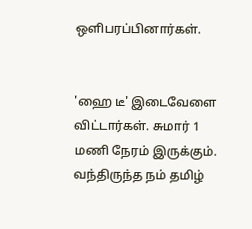ஒளிபரப்பினார்கள்.


'ஹை டீ' இடைவேளை விட்டார்கள். சுமார் 1 மணி நேரம் இருக்கும். வந்திருந்த நம் தமிழ்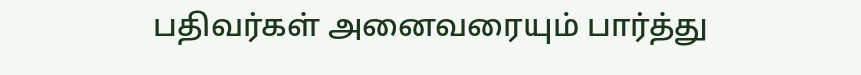பதிவர்கள் அனைவரையும் பார்த்து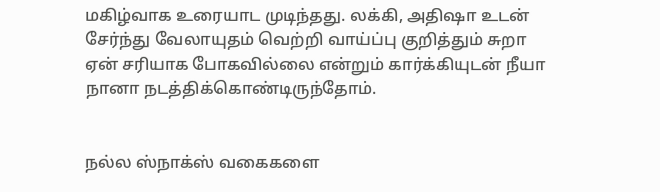மகிழ்வாக உரையாட முடிந்தது. லக்கி, அதிஷா உடன் சேர்ந்து வேலாயுதம் வெற்றி வாய்ப்பு குறித்தும் சுறா ஏன் சரியாக போகவில்லை என்றும் கார்க்கியுடன் நீயா நானா நடத்திக்கொண்டிருந்தோம்.


நல்ல ஸ்நாக்ஸ் வகைகளை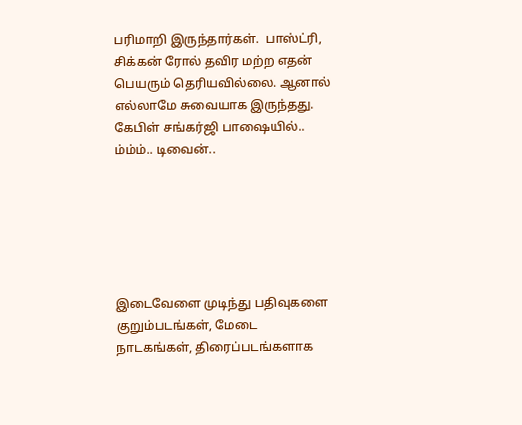பரிமாறி இருந்தார்கள்.  பாஸ்ட்ரி, சிக்கன் ரோல் தவிர மற்ற எதன் பெயரும் தெரியவில்லை. ஆனால் எல்லாமே சுவையாக இருந்தது. கேபிள் சங்கர்ஜி பாஷையில்.. ம்ம்ம்.. டிவைன்..






இடைவேளை முடிந்து பதிவுகளை குறும்படங்கள், மேடை நாடகங்கள், திரைப்படங்களாக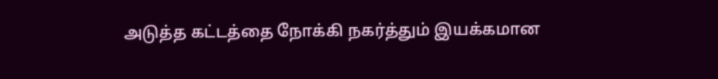அடுத்த கட்டத்தை நோக்கி நகர்த்தும் இயக்கமான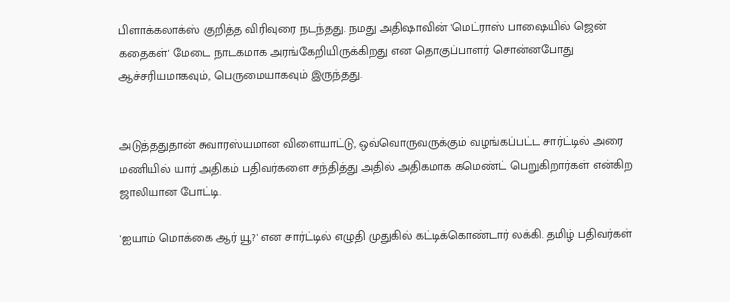பிளாக்கலாக்ஸ் குறித்த விரிவுரை நடந்தது. நமது அதிஷாவின் 'மெட்ராஸ் பாஷையில் ஜென் கதைகள்' மேடை நாடகமாக அரங்கேறியிருக்கிறது என தொகுப்பாளர் சொன்னபோது ஆச்சரியமாகவும், பெருமையாகவும் இருந்தது.


அடுத்ததுதான் சுவாரஸ்யமான விளையாட்டு, ஒவ்வொருவருக்கும் வழங்கப்பட்ட சார்ட்டில் அரை மணியில் யார் அதிகம் பதிவர்களை சந்தித்து அதில் அதிகமாக கமெண்ட் பெறுகிறார்கள் என்கிற ஜாலியான போட்டி.

'ஐயாம் மொக்கை ஆர் யூ?' என சார்ட்டில் எழுதி முதுகில் கட்டிக்கொண்டார் லக்கி. தமிழ் பதிவர்கள்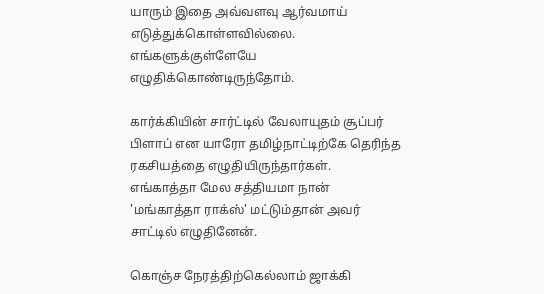யாரும் இதை அவ்வளவு ஆர்வமாய் எடுத்துக்கொள்ளவில்லை. எங்களுக்குள்ளேயே எழுதிக்கொண்டிருந்தோம்.

கார்க்கியின் சார்ட்டில் வேலாயுதம் சூப்பர் பிளாப் என யாரோ தமிழ்நாட்டிற்கே தெரிந்த ரகசியத்தை எழுதியிருந்தார்கள்.  எங்காத்தா மேல சத்தியமா நான் 'மங்காத்தா ராக்ஸ்' மட்டும்தான் அவர் சாட்டில் எழுதினேன்.

கொஞ்ச நேரத்திற்கெல்லாம் ஜாக்கி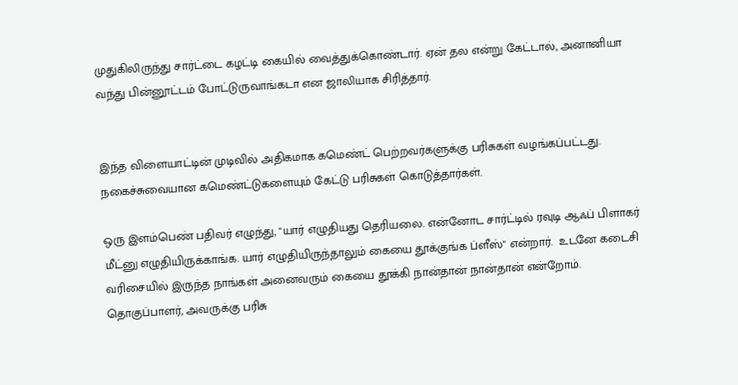முதுகிலிருந்து சார்ட்டை கழட்டி கையில் வைத்துக்கொண்டார். ஏன் தல என்று கேட்டால், அனானியா வந்து பின்னூட்டம் போட்டுருவாங்கடா என ஜாலியாக சிரித்தார்.


இந்த விளையாட்டின் முடிவில் அதிகமாக கமெண்ட் பெற்றவர்களுக்கு பரிசுகள் வழங்கப்பட்டது. நகைச்சுவையான கமெண்ட்டுகளையும் கேட்டு பரிசுகள் கொடுத்தார்கள்.

ஒரு இளம்பெண் பதிவர் எழுந்து, "யார் எழுதியது தெரியலை. என்னோட சார்ட்டில் ரவுடி ஆஃப் பிளாகர் மீட்னு எழுதியிருக்காங்க. யார் எழுதியிருந்தாலும் கையை தூக்குங்க ப்ளீஸ்" என்றார்.  உடனே கடைசி வரிசையில் இருந்த நாங்கள் அனைவரும் கையை தூக்கி நான்தான் நான்தான் என்றோம்.  தொகுப்பாளர், அவருக்கு பரிசு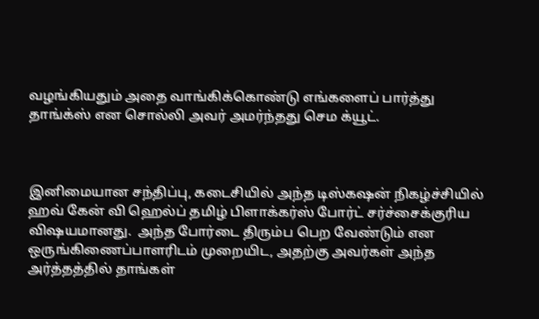வழங்கியதும் அதை வாங்கிக்கொண்டு எங்களைப் பார்த்து தாங்க்ஸ் என சொல்லி அவர் அமர்ந்தது செம க்யூட்.



இனிமையான சந்திப்பு, கடைசியில் அந்த டிஸ்கஷன் நிகழ்ச்சியில் ஹவ் கேன் வி ஹெல்ப் தமிழ் பிளாக்கர்ஸ் போர்ட் சர்ச்சைக்குரிய விஷயமானது.  அந்த போர்டை திரும்ப பெற வேண்டும் என ஒருங்கிணைப்பாளரிடம் முறையிட, அதற்கு அவர்கள் அந்த அர்த்தத்தில் தாங்கள்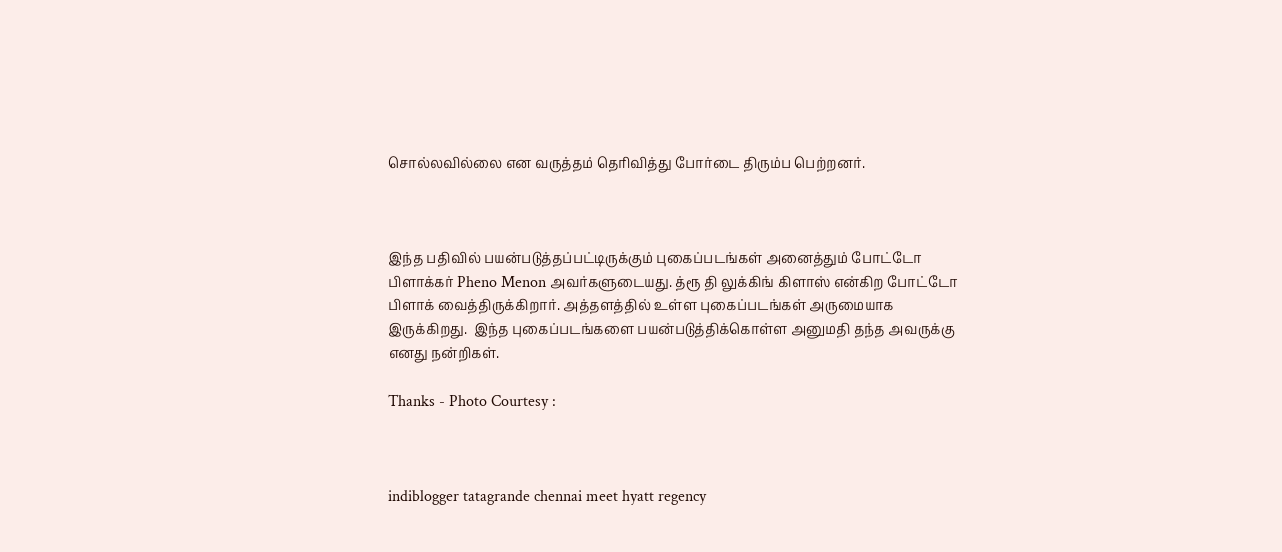சொல்லவில்லை என வருத்தம் தெரிவித்து போர்டை திரும்ப பெற்றனர்.



இந்த பதிவில் பயன்படுத்தப்பட்டிருக்கும் புகைப்படங்கள் அனைத்தும் போட்டோ பிளாக்கர் Pheno Menon அவர்களுடையது. த்ரூ தி லுக்கிங் கிளாஸ் என்கிற போட்டோ பிளாக் வைத்திருக்கிறார். அத்தளத்தில் உள்ள புகைப்படங்கள் அருமையாக இருக்கிறது.  இந்த புகைப்படங்களை பயன்படுத்திக்கொள்ள அனுமதி தந்த அவருக்கு எனது நன்றிகள்.

Thanks - Photo Courtesy :



indiblogger tatagrande chennai meet hyatt regency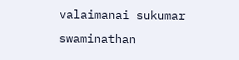valaimanai sukumar swaminathan